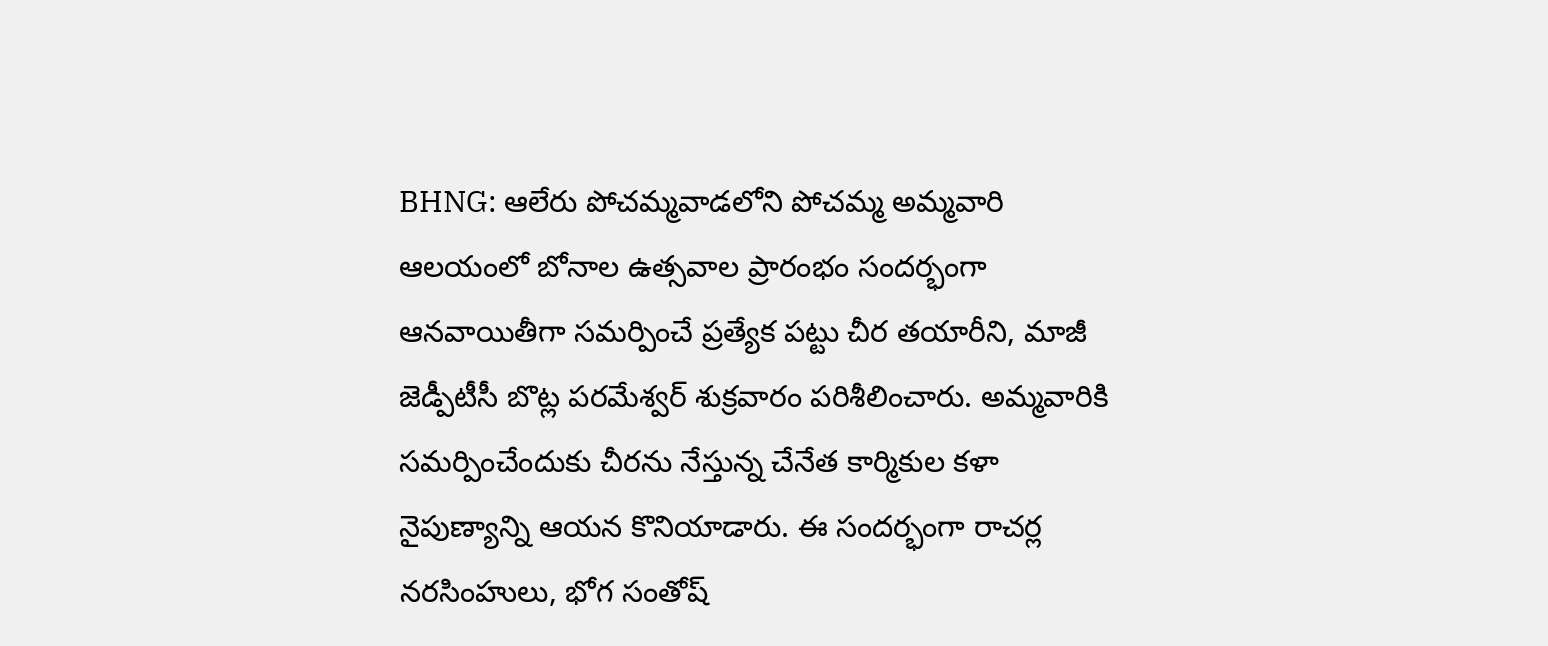BHNG: ఆలేరు పోచమ్మవాడలోని పోచమ్మ అమ్మవారి ఆలయంలో బోనాల ఉత్సవాల ప్రారంభం సందర్భంగా ఆనవాయితీగా సమర్పించే ప్రత్యేక పట్టు చీర తయారీని, మాజీ జెడ్పీటీసీ బొట్ల పరమేశ్వర్ శుక్రవారం పరిశీలించారు. అమ్మవారికి సమర్పించేందుకు చీరను నేస్తున్న చేనేత కార్మికుల కళా నైపుణ్యాన్ని ఆయన కొనియాడారు. ఈ సందర్భంగా రాచర్ల నరసింహులు, భోగ సంతోష్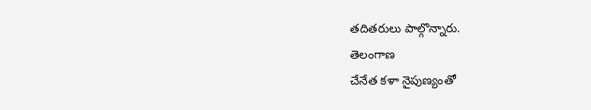తదితరులు పాల్గొన్నారు.
తెలంగాణ
చేనేత కళా నైపుణ్యంతో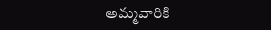అమ్మవారికి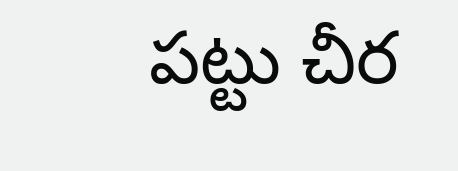పట్టు చీర